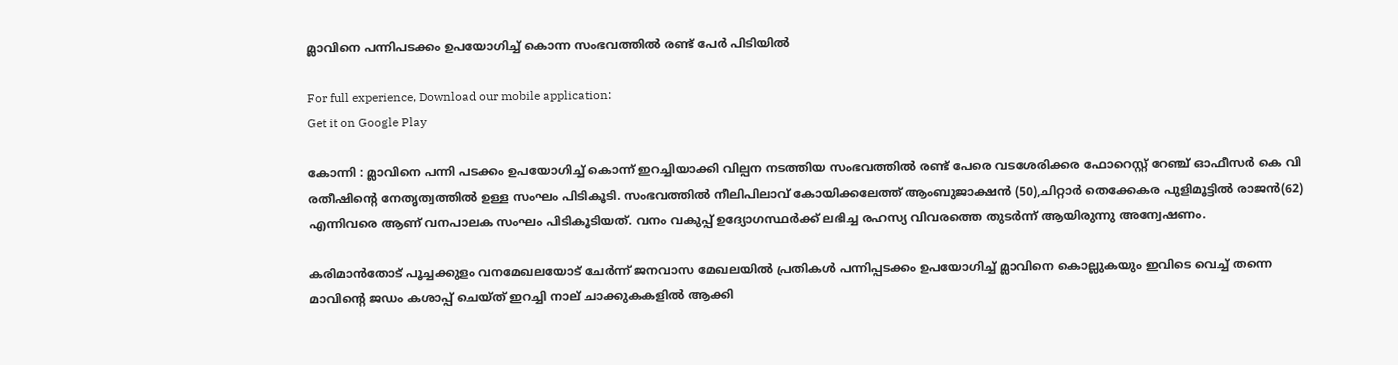മ്ലാവിനെ പന്നിപടക്കം ഉപയോഗിച്ച് കൊന്ന സംഭവത്തിൽ രണ്ട് പേർ പിടിയിൽ

For full experience, Download our mobile application:
Get it on Google Play

കോന്നി : മ്ലാവിനെ പന്നി പടക്കം ഉപയോഗിച്ച് കൊന്ന് ഇറച്ചിയാക്കി വില്പന നടത്തിയ സംഭവത്തിൽ രണ്ട് പേരെ വടശേരിക്കര ഫോറെസ്റ്റ് റേഞ്ച് ഓഫീസർ കെ വി രതീഷിന്റെ നേതൃത്വത്തിൽ ഉള്ള സംഘം പിടികൂടി. സംഭവത്തിൽ നീലിപിലാവ് കോയിക്കലേത്ത് ആംബുജാക്ഷൻ (50),ചിറ്റാർ തെക്കേകര പുളിമൂട്ടിൽ രാജൻ(62) എന്നിവരെ ആണ് വനപാലക സംഘം പിടികൂടിയത്. വനം വകുപ്പ് ഉദ്യോഗസ്ഥർക്ക് ലഭിച്ച രഹസ്യ വിവരത്തെ തുടർന്ന് ആയിരുന്നു അന്വേഷണം.

കരിമാൻതോട് പൂച്ചക്കുളം വനമേഖലയോട് ചേർന്ന് ജനവാസ മേഖലയിൽ പ്രതികൾ പന്നിപ്പടക്കം ഉപയോഗിച്ച് മ്ലാവിനെ കൊല്ലുകയും ഇവിടെ വെച്ച് തന്നെ മാവിന്റെ ജഡം കശാപ്പ് ചെയ്ത് ഇറച്ചി നാല് ചാക്കുകകളിൽ ആക്കി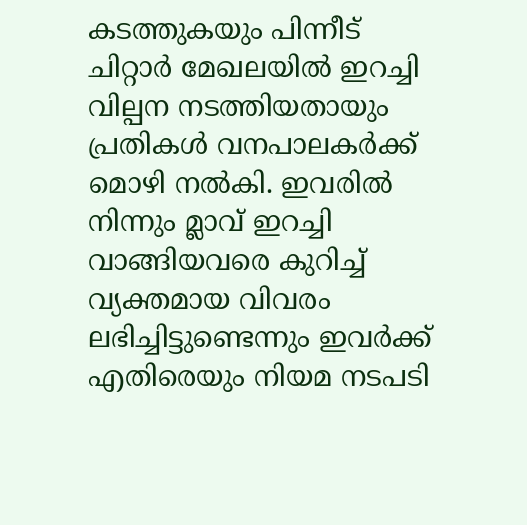കടത്തുകയും പിന്നീട് ചിറ്റാർ മേഖലയിൽ ഇറച്ചി വില്പന നടത്തിയതായും പ്രതികൾ വനപാലകർക്ക് മൊഴി നൽകി. ഇവരിൽ നിന്നും മ്ലാവ് ഇറച്ചി വാങ്ങിയവരെ കുറിച്ച് വ്യക്തമായ വിവരം ലഭിച്ചിട്ടുണ്ടെന്നും ഇവർക്ക് എതിരെയും നിയമ നടപടി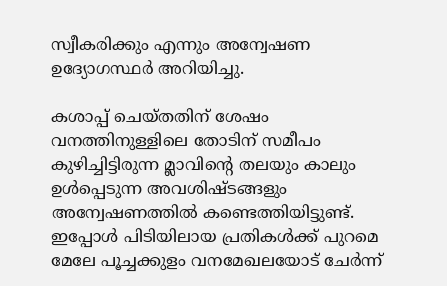സ്വീകരിക്കും എന്നും അന്വേഷണ ഉദ്യോഗസ്ഥർ അറിയിച്ചു.

കശാപ്പ് ചെയ്തതിന് ശേഷം വനത്തിനുള്ളിലെ തോടിന് സമീപം കുഴിച്ചിട്ടിരുന്ന മ്ലാവിന്റെ തലയും കാലും ഉൾപ്പെടുന്ന അവശിഷ്ടങ്ങളും അന്വേഷണത്തിൽ കണ്ടെത്തിയിട്ടുണ്ട്. ഇപ്പോൾ പിടിയിലായ പ്രതികൾക്ക് പുറമെ മേലേ പൂച്ചക്കുളം വനമേഖലയോട് ചേർന്ന്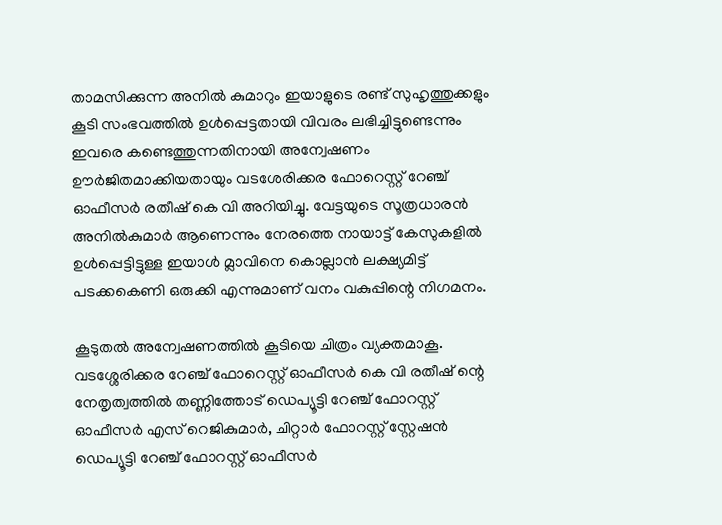താമസിക്കുന്ന അനിൽ കുമാറും ഇയാളുടെ രണ്ട് സുഹൃത്തുക്കളും കൂടി സംഭവത്തിൽ ഉൾപ്പെട്ടതായി വിവരം ലഭിച്ചിട്ടുണ്ടെന്നും ഇവരെ കണ്ടെത്തുന്നതിനായി അന്വേഷണം ഊർജിതമാക്കിയതായും വടശേരിക്കര ഫോറെസ്റ്റ് റേഞ്ച് ഓഫീസർ രതീഷ് കെ വി അറിയിച്ചു. വേട്ടയുടെ സൂത്രധാരൻ അനിൽകുമാർ ആണെന്നും നേരത്തെ നായാട്ട് കേസുകളിൽ ഉൾപ്പെട്ടിട്ടുള്ള ഇയാൾ മ്ലാവിനെ കൊല്ലാൻ ലക്ഷ്യമിട്ട് പടക്കകെണി ഒരുക്കി എന്നുമാണ് വനം വകുപ്പിന്റെ നിഗമനം.

കൂടുതൽ അന്വേഷണത്തിൽ കൂടിയെ ചിത്രം വ്യക്തമാകൂ. വടശ്ശേരിക്കര റേഞ്ച് ഫോറെസ്റ്റ് ഓഫീസർ കെ വി രതീഷ് ന്റെ നേതൃത്വത്തിൽ തണ്ണിത്തോട് ഡെപ്യൂട്ടി റേഞ്ച് ഫോറസ്റ്റ് ഓഫീസർ എസ് റെജികുമാർ, ചിറ്റാർ ഫോറസ്റ്റ് സ്റ്റേഷൻ ഡെപ്യൂട്ടി റേഞ്ച് ഫോറസ്റ്റ് ഓഫീസർ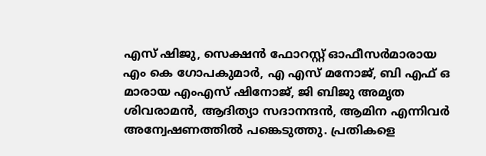എസ് ഷിജു, സെക്ഷൻ ഫോറസ്റ്റ് ഓഫീസർമാരായ എം കെ ഗോപകുമാർ, എ എസ് മനോജ്, ബി എഫ് ഒ മാരായ എംഎസ് ഷിനോജ്, ജി ബിജു അമൃത ശിവരാമൻ, ആദിത്യാ സദാനന്ദൻ, ആമിന എന്നിവർ അന്വേഷണത്തിൽ പങ്കെടുത്തു. പ്രതികളെ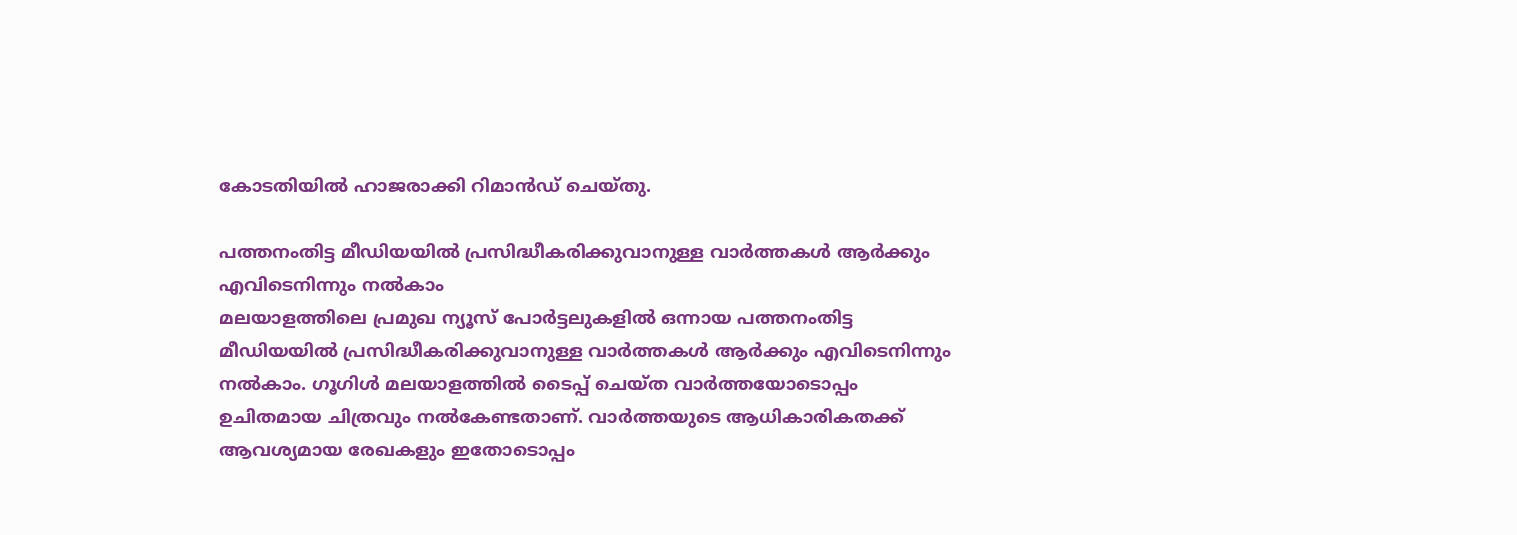കോടതിയിൽ ഹാജരാക്കി റിമാൻഡ് ചെയ്തു.

പത്തനംതിട്ട മീഡിയയില്‍ പ്രസിദ്ധീകരിക്കുവാനുള്ള വാര്‍ത്തകള്‍ ആര്‍ക്കും എവിടെനിന്നും നല്‍കാം
മലയാളത്തിലെ പ്രമുഖ ന്യൂസ് പോര്‍ട്ടലുകളില്‍ ഒന്നായ പത്തനംതിട്ട മീഡിയയില്‍ പ്രസിദ്ധീകരിക്കുവാനുള്ള വാര്‍ത്തകള്‍ ആര്‍ക്കും എവിടെനിന്നും നല്‍കാം. ഗൂഗിള്‍ മലയാളത്തില്‍ ടൈപ്പ് ചെയ്ത വാര്‍ത്തയോടൊപ്പം ഉചിതമായ ചിത്രവും നല്‍കേണ്ടതാണ്. വാര്‍ത്തയുടെ ആധികാരികതക്ക് ആവശ്യമായ രേഖകളും ഇതോടൊപ്പം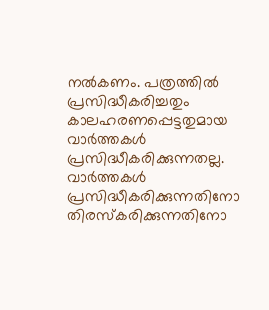നല്‍കണം. പത്രത്തില്‍ പ്രസിദ്ധീകരിച്ചതും കാലഹരണപ്പെട്ടതുമായ വാര്‍ത്തകള്‍ പ്രസിദ്ധീകരിക്കുന്നതല്ല. വാര്‍ത്തകള്‍ പ്രസിദ്ധീകരിക്കുന്നതിനോ തിരസ്കരിക്കുന്നതിനോ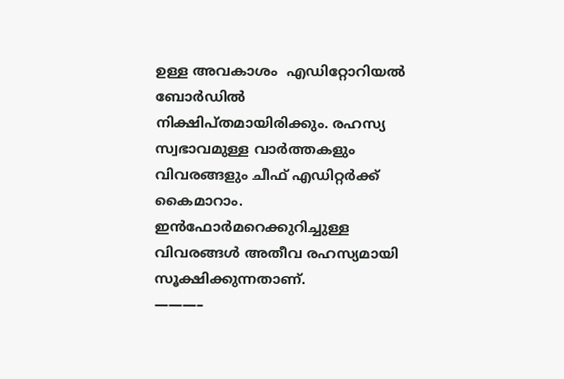ഉള്ള അവകാശം  എഡിറ്റോറിയല്‍ ബോര്‍ഡില്‍ നിക്ഷിപ്തമായിരിക്കും. രഹസ്യ സ്വഭാവമുള്ള വാര്‍ത്തകളും വിവരങ്ങളും ചീഫ് എഡിറ്റര്‍ക്ക് കൈമാറാം. ഇന്‍ഫോര്‍മറെക്കുറിച്ചുള്ള വിവരങ്ങള്‍ അതീവ രഹസ്യമായി സൂക്ഷിക്കുന്നതാണ്.
———–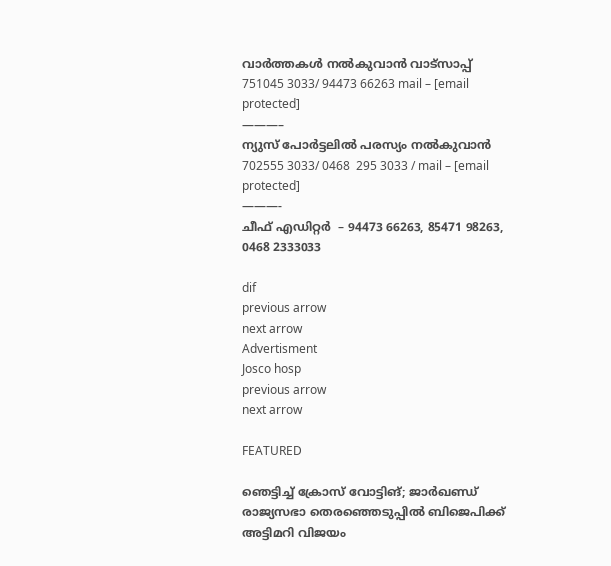വാര്‍ത്തകള്‍ നല്‍കുവാന്‍ വാട്സാപ്പ് 751045 3033/ 94473 66263 mail – [email protected]
———–
ന്യുസ് പോര്‍ട്ടലില്‍ പരസ്യം നല്‍കുവാന്‍   702555 3033/ 0468  295 3033 / mail – [email protected]
———-
ചീഫ് എഡിറ്റര്‍  – 94473 66263, 85471 98263, 0468 2333033

dif
previous arrow
next arrow
Advertisment
Josco hosp
previous arrow
next arrow

FEATURED

ഞെട്ടിച്ച് ക്രോസ് വോട്ടിങ്; ജാർഖണ്ഡ് രാജ്യസഭാ തെരഞ്ഞെടുപ്പിൽ ബിജെപിക്ക് അട്ടിമറി വിജയം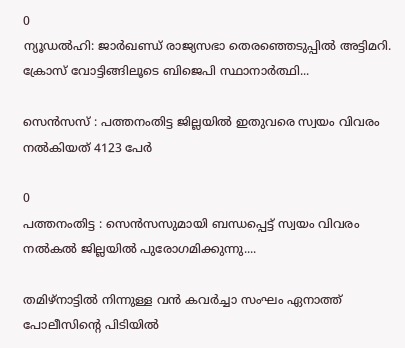0
ന്യൂഡല്‍ഹി: ജാര്‍ഖണ്ഡ് രാജ്യസഭാ തെരഞ്ഞെടുപ്പില്‍ അട്ടിമറി. ക്രോസ് വോട്ടിങ്ങിലൂടെ ബിജെപി സ്ഥാനാര്‍ത്ഥി...

സെന്‍സസ് : പത്തനംതിട്ട ജില്ലയില്‍ ഇതുവരെ സ്വയം വിവരം നല്‍കിയത് 4123 പേര്‍

0
പത്തനംതിട്ട : സെന്‍സസുമായി ബന്ധപ്പെട്ട് സ്വയം വിവരം നല്‍കല്‍ ജില്ലയില്‍ പുരോഗമിക്കുന്നു....

തമിഴ്നാട്ടില്‍ നിന്നുള്ള വന്‍ കവര്‍ച്ചാ സംഘം ഏനാത്ത് പോലീസിന്റെ പിടിയില്‍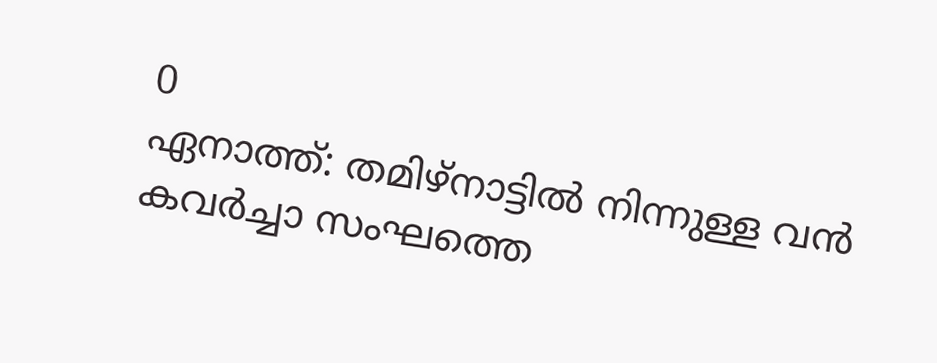0
ഏനാത്ത്: തമിഴ്നാട്ടില്‍ നിന്നുള്ള വന്‍ കവര്‍ച്ചാ സംഘത്തെ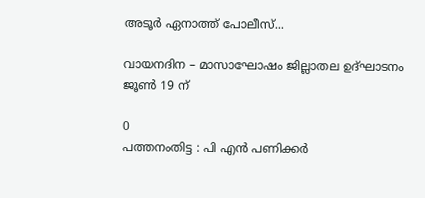അടൂര്‍ ഏനാത്ത് പോലീസ്...

വായനദിന – മാസാഘോഷം ജില്ലാതല ഉദ്ഘാടനം ജൂണ്‍ 19 ന്

0
പത്തനംതിട്ട : പി എന്‍ പണിക്കര്‍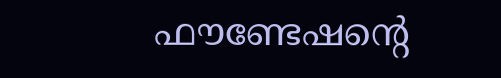ഫൗണ്ടേഷന്റെ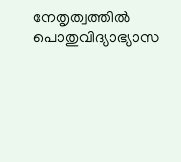നേതൃത്വത്തില്‍ പൊതുവിദ്യാഭ്യാസ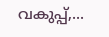വകുപ്പ്,...